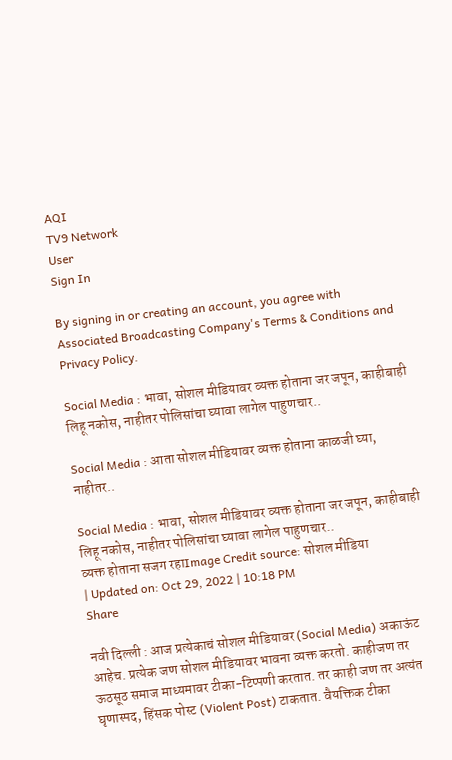AQI
TV9 Network
User
Sign In

By signing in or creating an account, you agree with Associated Broadcasting Company's Terms & Conditions and Privacy Policy.

Social Media : भावा, सोशल मीडियावर व्यक्त होताना जर जपून, काहीबाही लिहू नकोस, नाहीतर पोलिसांचा घ्यावा लागेल पाहुणचार..

Social Media : आता सोशल मीडियावर व्यक्त होताना काळजी घ्या, नाहीतर..

Social Media : भावा, सोशल मीडियावर व्यक्त होताना जर जपून, काहीबाही लिहू नकोस, नाहीतर पोलिसांचा घ्यावा लागेल पाहुणचार..
व्यक्त होताना सजग रहाImage Credit source: सोशल मीडिया
| Updated on: Oct 29, 2022 | 10:18 PM
Share

नवी दिल्ली : आज प्रत्येकाचं सोशल मीडियावर (Social Media) अकाऊंट आहेच. प्रत्येक जण सोशल मीडियावर भावना व्यक्त करतो. काहीजण तर ऊठसूठ समाज माध्यमावर टीका-टिप्पणी करतात. तर काही जण तर अत्यंत घृणास्पद, हिंसक पोस्ट (Violent Post) टाकतात. वैयक्तिक टीका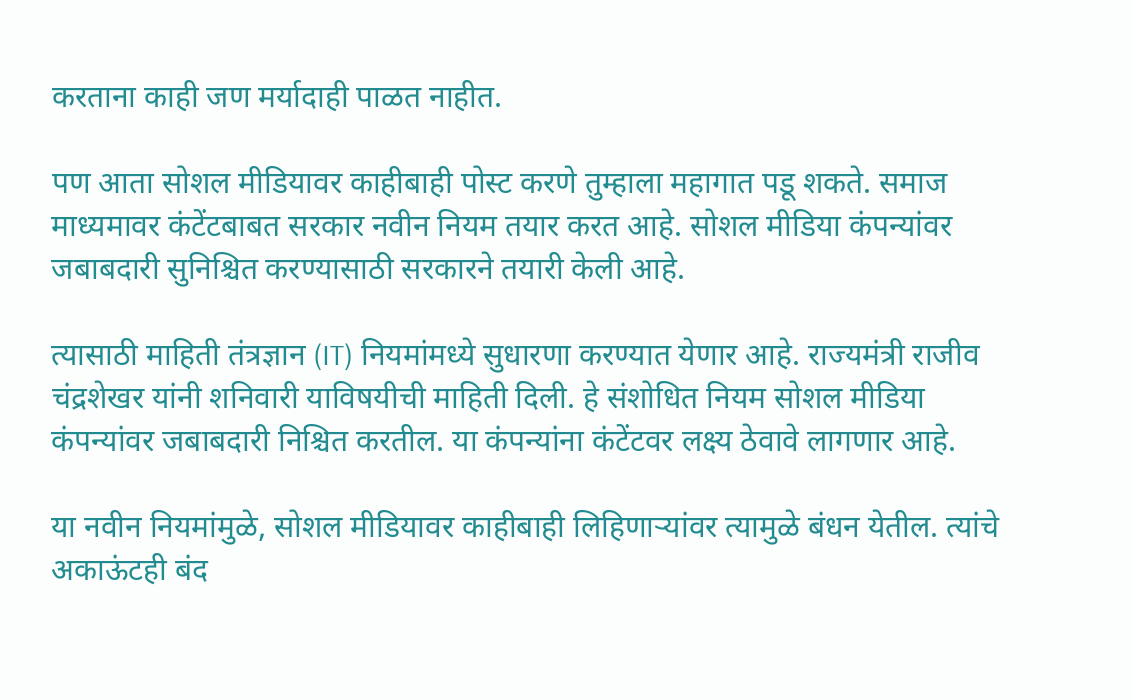करताना काही जण मर्यादाही पाळत नाहीत.

पण आता सोशल मीडियावर काहीबाही पोस्ट करणे तुम्हाला महागात पडू शकते. समाज माध्यमावर कंटेंटबाबत सरकार नवीन नियम तयार करत आहे. सोशल मीडिया कंपन्यांवर जबाबदारी सुनिश्चित करण्यासाठी सरकारने तयारी केली आहे.

त्यासाठी माहिती तंत्रज्ञान (IT) नियमांमध्ये सुधारणा करण्यात येणार आहे. राज्यमंत्री राजीव चंद्रशेखर यांनी शनिवारी याविषयीची माहिती दिली. हे संशोधित नियम सोशल मीडिया कंपन्यांवर जबाबदारी निश्चित करतील. या कंपन्यांना कंटेंटवर लक्ष्य ठेवावे लागणार आहे.

या नवीन नियमांमुळे, सोशल मीडियावर काहीबाही लिहिणाऱ्यांवर त्यामुळे बंधन येतील. त्यांचे अकाऊंटही बंद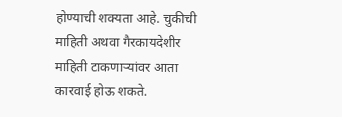होण्याची शक्यता आहे. चुकीची माहिती अथवा गैरकायदेशीर माहिती टाकणाऱ्यांवर आता कारवाई होऊ शकते.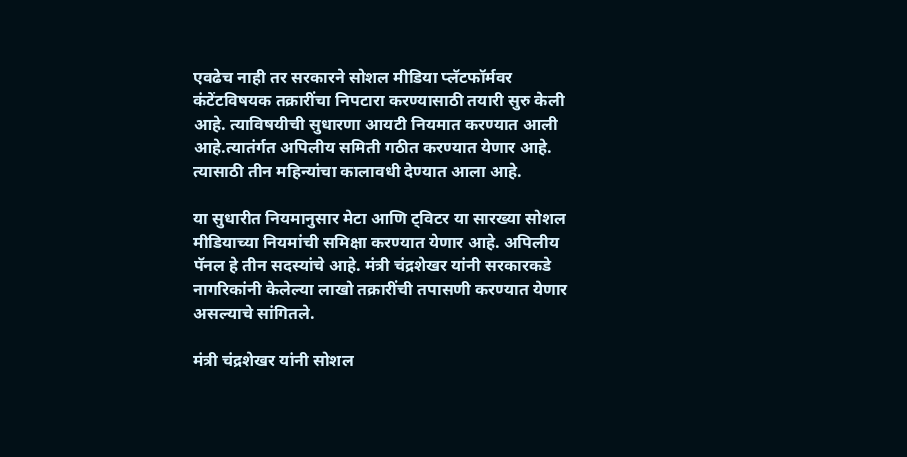एवढेच नाही तर सरकारने सोशल मीडिया प्लॅटफॉर्मवर कंटेंटविषयक तक्रारींचा निपटारा करण्यासाठी तयारी सुरु केली आहे. त्याविषयीची सुधारणा आयटी नियमात करण्यात आली आहे.त्यातंर्गत अपिलीय समिती गठीत करण्यात येणार आहे. त्यासाठी तीन महिन्यांचा कालावधी देण्यात आला आहे.

या सुधारीत नियमानुसार मेटा आणि ट्विटर या सारख्या सोशल मीडियाच्या नियमांची समिक्षा करण्यात येणार आहे. अपिलीय पॅनल हे तीन सदस्यांचे आहे. मंत्री चंद्रशेखर यांनी सरकारकडे नागरिकांनी केलेल्या लाखो तक्रारींची तपासणी करण्यात येणार असल्याचे सांगितले.

मंत्री चंद्रशेखर यांनी सोशल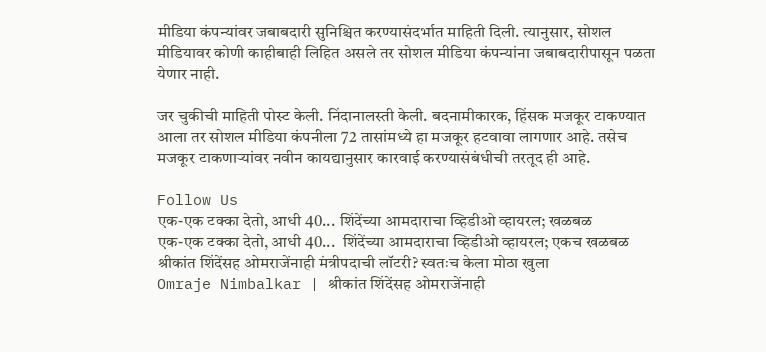मीडिया कंपन्यांवर जबाबदारी सुनिश्चित करण्यासंदर्भात माहिती दिली. त्यानुसार, सोशल मीडियावर कोणी काहीबाही लिहित असले तर सोशल मीडिया कंपन्यांना जबाबदारीपासून पळता येणार नाही.

जर चुकीची माहिती पोस्ट केली. निंदानालस्ती केली. बदनामीकारक, हिंसक मजकूर टाकण्यात आला तर सोशल मीडिया कंपनीला 72 तासांमध्ये हा मजकूर हटवावा लागणार आहे. तसेच मजकूर टाकणाऱ्यांवर नवीन कायद्यानुसार कारवाई करण्यासंबंधीची तरतूद ही आहे.

Follow Us
एक-एक टक्का देतो, आधी 40... शिंदेंच्या आमदाराचा व्हिडीओ व्हायरल; खळबळ
एक-एक टक्का देतो, आधी 40...  शिंदेंच्या आमदाराचा व्हिडीओ व्हायरल; एकच खळबळ
श्रीकांत शिंदेंसह ओमराजेंनाही मंत्रीपदाची लॉटरी? स्वतःच केला मोठा खुला
Omraje Nimbalkar | श्रीकांत शिंदेंसह ओमराजेंनाही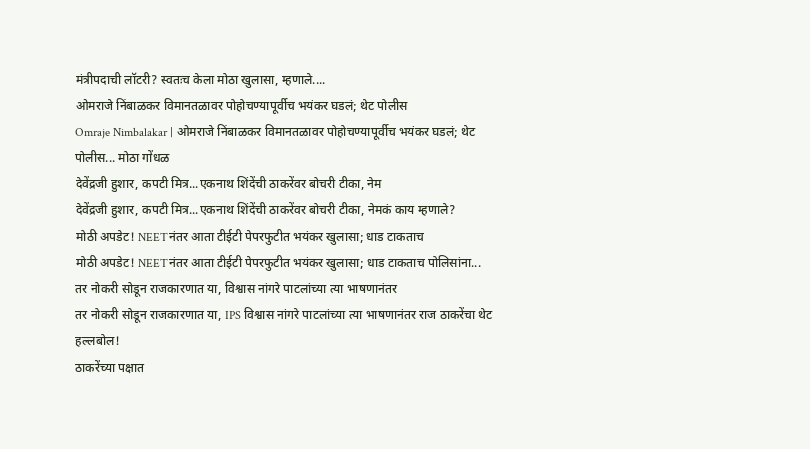मंत्रीपदाची लॉटरी? स्वतःच केला मोठा खुलासा, म्हणाले....
ओमराजे निंबाळकर विमानतळावर पोहोचण्यापूर्वीच भयंकर घडलं; थेट पोलीस
Omraje Nimbalakar | ओमराजे निंबाळकर विमानतळावर पोहोचण्यापूर्वीच भयंकर घडलं; थेट पोलीस... मोठा गोंधळ
देवेंद्रजी हुशार, कपटी मित्र...एकनाथ शिंदेंची ठाकरेंवर बोचरी टीका, नेम
देवेंद्रजी हुशार, कपटी मित्र...एकनाथ शिंदेंची ठाकरेंवर बोचरी टीका, नेमकं काय म्हणाले?
मोठी अपडेट! NEETनंतर आता टीईटी पेपरफुटीत भयंकर खुलासा; धाड टाकताच
मोठी अपडेट! NEETनंतर आता टीईटी पेपरफुटीत भयंकर खुलासा; धाड टाकताच पोलिसांना...
तर नोकरी सोडून राजकारणात या, विश्वास नांगरे पाटलांच्या त्या भाषणानंतर
तर नोकरी सोडून राजकारणात या, IPS विश्वास नांगरे पाटलांच्या त्या भाषणानंतर राज ठाकरेंचा थेट हल्लबोल!
ठाकरेंच्या पक्षात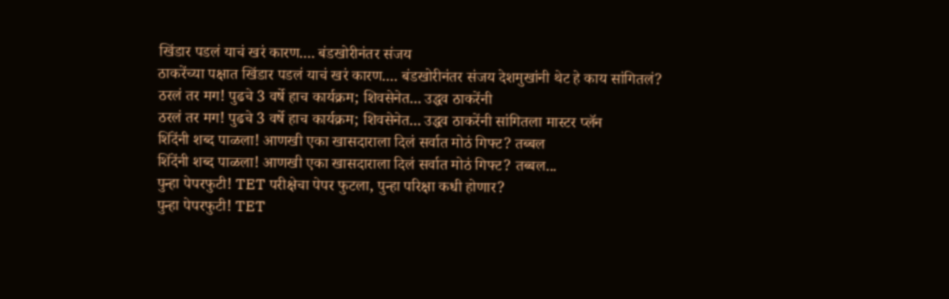खिंडार पडलं याचं खरं कारण.... बंडखोरीनंतर संजय
ठाकरेंच्या पक्षात खिंडार पडलं याचं खरं कारण.... बंडखोरीनंतर संजय देशमुखांनी थेट हे काय सांगितलं?
ठरलं तर मग! पुढचे 3 वर्षे हाच कार्यक्रम; शिवसेनेत... उद्धव ठाकरेंनी
ठरलं तर मग! पुढचे 3 वर्षे हाच कार्यक्रम; शिवसेनेत... उद्धव ठाकरेंनी सांगितला मास्टर प्लॅन
शिंदेंनी शब्द पाळला! आणखी एका खासदाराला दिलं सर्वात मोठं गिफ्ट? तब्बल
शिंदेंनी शब्द पाळला! आणखी एका खासदाराला दिलं सर्वात मोठं गिफ्ट? तब्बल...
पुन्हा पेपरफुटी! TET परीक्षेचा पेपर फुटला, पुन्हा परिक्षा कधी होणार?
पुन्हा पेपरफुटी! TET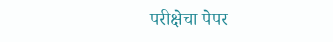परीक्षेचा पेपर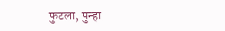फुटला, पुन्हा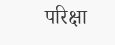परिक्षा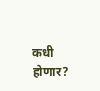कधी होणार?